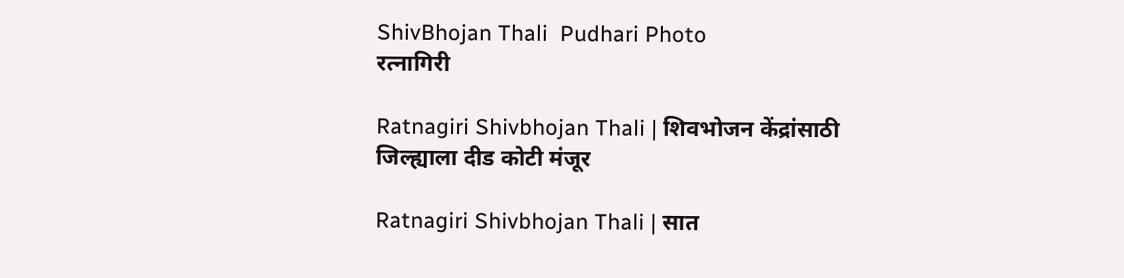ShivBhojan Thali  Pudhari Photo
रत्नागिरी

Ratnagiri Shivbhojan Thali | शिवभोजन केंद्रांसाठी जिल्ह्याला दीड कोटी मंजूर

Ratnagiri Shivbhojan Thali | सात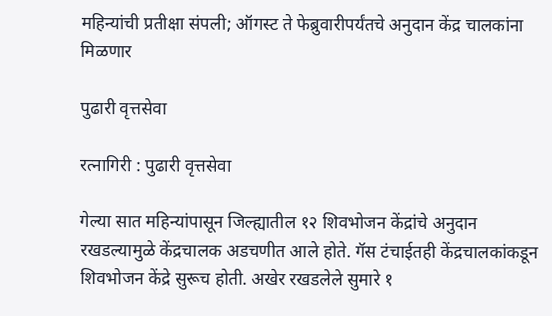महिन्यांची प्रतीक्षा संपली; ऑगस्ट ते फेब्रुवारीपर्यंतचे अनुदान केंद्र चालकांना मिळणार

पुढारी वृत्तसेवा

रत्नागिरी : पुढारी वृत्तसेवा

गेल्या सात महिन्यांपासून जिल्ह्यातील १२ शिवभोजन केंद्रांचे अनुदान रखडल्यामुळे केंद्रचालक अडचणीत आले होते. गॅस टंचाईतही केंद्रचालकांकडून शिवभोजन केंद्रे सुरूच होती. अखेर रखडलेले सुमारे १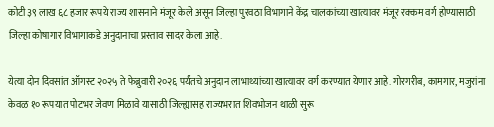कोटी ३९ लाख ६८ हजार रूपये राज्य शासनाने मंजूर केले असून जिल्हा पुरवठा विभागाने केंद्र चालकांच्या खात्यावर मंजूर रक्कम वर्ग होण्यासाठी जिल्हा कोषागार विभागाकडे अनुदानाचा प्रस्ताव सादर केला आहे.

येत्या दोन दिवसांत ऑगस्ट २०२५ ते फेब्रुवारी २०२६ पर्यंतचे अनुदान लाभाथ्यांच्या खात्यावर वर्ग करण्यात येणार आहे. गोरगरीब, कामगार, मजुरांना केवळ १० रूपयात पोटभर जेवण मिळावे यासाठी जिल्ह्यासह राज्यभरात शिवभोजन थाळी सुरू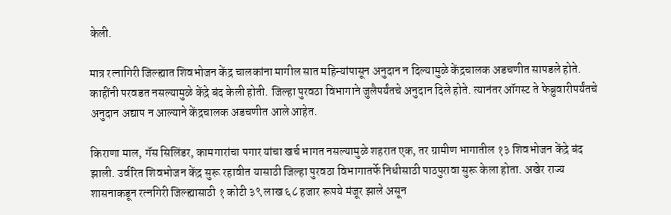केली.

मात्र रत्नागिरी जिल्ह्यात शिवभोजन केंद्र चालकांना मागील सात महिन्यांपासून अनुदान न दिल्यामुळे केंद्रचालक अडचणीत सापडले होते. काहींनी परवडत नसल्यामुळे केंद्रे बंद केली होती. जिल्हा पुरवठा विभागाने जुलैपर्यंतचे अनुदान दिले होते. त्यानंतर ऑगस्ट ते फेब्रुवारीपर्यंतचे अनुदान अद्याप न आल्याने केंद्रचालक अडचणीत आले आहेत.

किराणा माल, गॅस सिलिंडर, कामगारांचा पगार यांचा खर्च भागत नसल्यामुळे शहरात एक, तर ग्रामीण भागातील १३ शिवभोजन केंद्रे बंद झाली. उर्वरित शिवभोजन केंद्र सुरू रहावीत यासाठी जिल्हा पुरवठा विभागातर्फे निधीसाठी पाठपुरावा सुरू केला होता. अखेर राज्य शासनाकडून रत्नगिरी जिल्ह्यासाठी १ कोटी ३९ लाख ६८ हजार रूपये मंजूर झाले असून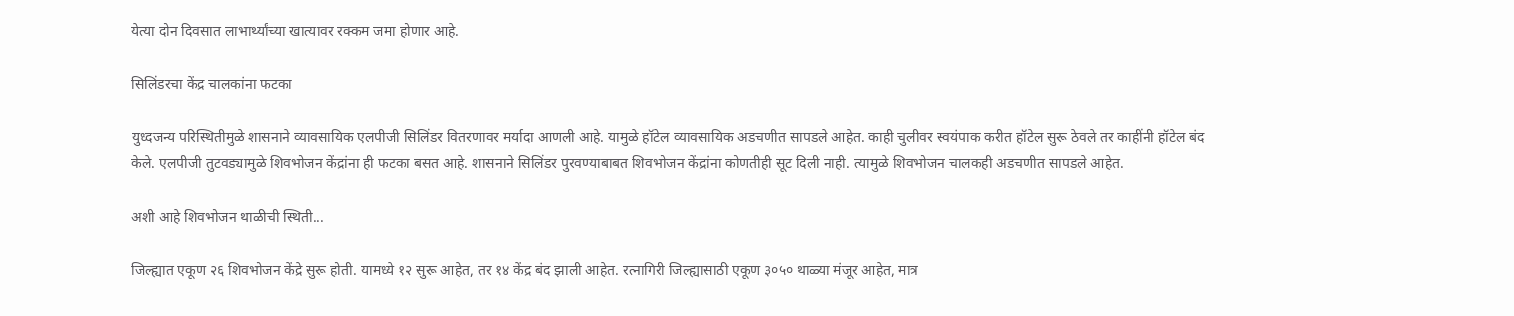येत्या दोन दिवसात लाभार्थ्यांच्या खात्यावर रक्कम जमा होणार आहे.

सिलिंडरचा केंद्र चालकांना फटका

युध्दजन्य परिस्थितीमुळे शासनाने व्यावसायिक एलपीजी सिलिंडर वितरणावर मर्यादा आणली आहे. यामुळे हॉटेल व्यावसायिक अडचणीत सापडले आहेत. काही चुलीवर स्वयंपाक करीत हॉटेल सुरू ठेवले तर काहींनी हॉटेल बंद केले. एलपीजी तुटवड्यामुळे शिवभोजन केंद्रांना ही फटका बसत आहे. शासनाने सिलिंडर पुरवण्याबाबत शिवभोजन केंद्रांना कोणतीही सूट दिली नाही. त्यामुळे शिवभोजन चालकही अडचणीत सापडले आहेत.

अशी आहे शिवभोजन थाळीची स्थिती...

जिल्ह्यात एकूण २६ शिवभोजन केंद्रे सुरू होती. यामध्ये १२ सुरू आहेत, तर १४ केंद्र बंद झाली आहेत. रत्नागिरी जिल्ह्यासाठी एकूण ३०५० थाळ्या मंजूर आहेत, मात्र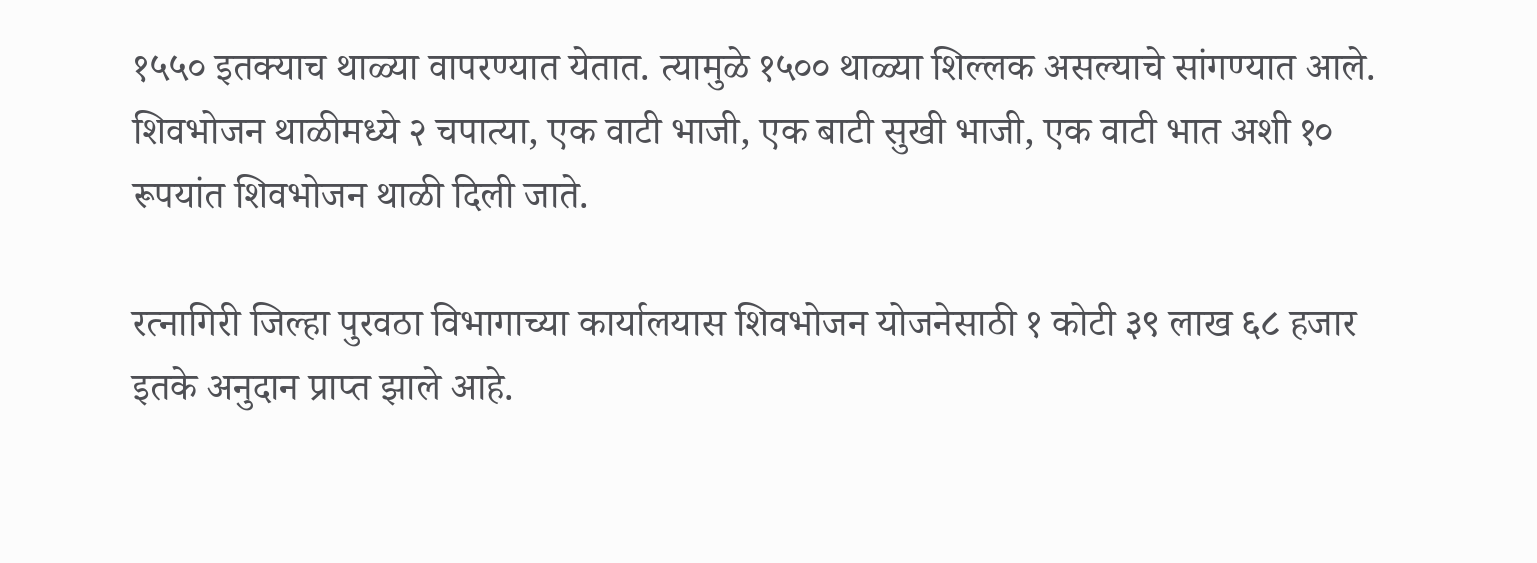१५५० इतक्याच थाळ्या वापरण्यात येतात. त्यामुळे १५०० थाळ्या शिल्लक असल्याचे सांगण्यात आले. शिवभोजन थाळीमध्ये २ चपात्या, एक वाटी भाजी, एक बाटी सुखी भाजी, एक वाटी भात अशी १० रूपयांत शिवभोजन थाळी दिली जाते.

रत्नागिरी जिल्हा पुरवठा विभागाच्या कार्यालयास शिवभोजन योजनेसाठी १ कोटी ३९ लाख ६८ हजार इतके अनुदान प्राप्त झाले आहे.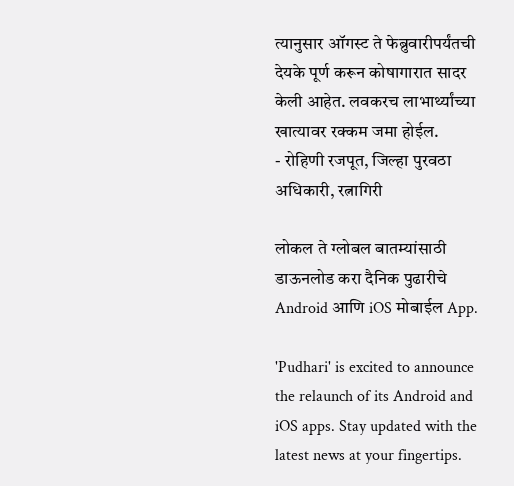त्यानुसार ऑगस्ट ते फेब्रुवारीपर्यंतची देयके पूर्ण करून कोषागारात सादर केली आहेत. लवकरच लाभार्थ्यांच्या खात्यावर रक्कम जमा होईल.
- रोहिणी रजपूत, जिल्हा पुरवठा अधिकारी, रत्नागिरी

लोकल ते ग्लोबल बातम्यांसाठी डाऊनलोड करा दैनिक पुढारीचे Android आणि iOS मोबाईल App.

'Pudhari' is excited to announce the relaunch of its Android and iOS apps. Stay updated with the latest news at your fingertips.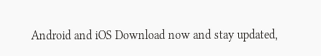Android and iOS Download now and stay updated,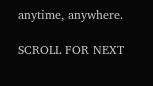anytime, anywhere.

SCROLL FOR NEXT